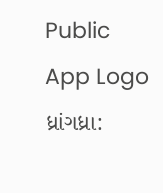Public App Logo
ધ્રાંગધ્રા: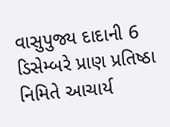વાસુપુજ્ય દાદાની 6 ડિસેમ્બરે પ્રાણ પ્રતિષ્ઠા નિમિતે આચાર્ય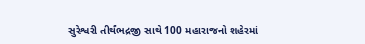સુરેશ્વરી તીર્થંભદ્રજી સાથે 100 મહારાજનો શહેરમાં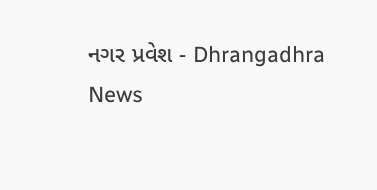નગર પ્રવેશ - Dhrangadhra News